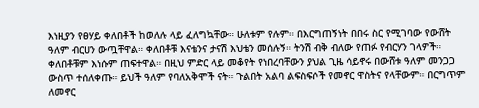እነዚያን የፀሃይ ቀለበቶች ከወለሉ ላይ ፈለግኳቸው። ሁለቱም የሉም። በእርግጠኝነት በበሩ ስር የሚገባው የውሸት ዓለም ብርሀን ውጧቸዋል። ቀለበቶቹ እናቴንና ታናሽ እህቴን መሰሉኝ። ትንሽ ብቅ ብለው የጠፉ የብርሃን ገላዎች። ቀለበቶቹም እነሱም ጠፍተዋል። በዚህ ምድር ላይ መቆየት የነበረባቸውን ያህል ጊዜ ሳይኖሩ በውሸቱ ዓለም መንጋጋ ውስጥ ተሰለቀጡ። ይህች ዓለም የባለአቅሞች ናት። ጉልበት አልባ ልፍስፍሶች የመኖር ዋስትና የላቸውም። በርግጥም ለመኖር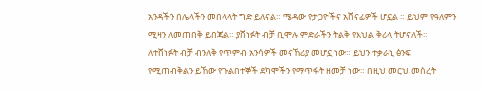አንዳችን በሌላችን መበላላት ግድ ይለናል። ሜዳው የታጋዮችና አሸናፊዎች ሆኗል ። ይህም የዓለምን ሚዛን ለመጠበቅ ይበጃል። ያሸነፉት ብቻ ቢሞሉ ምድራችን ትልቅ የእህል ቅሪላ ትሆናለች። ለተሸነፉት ብቻ ብንለቅ የጥምብ አንሳዎች መናኸሪያ መሆኗ ነው። ይህን ተቃራኒ ፅንፍ የሚጠብቅልን ይኸው የጉልበተኞች ደካሞችን የማጥፋት ዘመቻ ነው። በዚህ መርህ መሰረት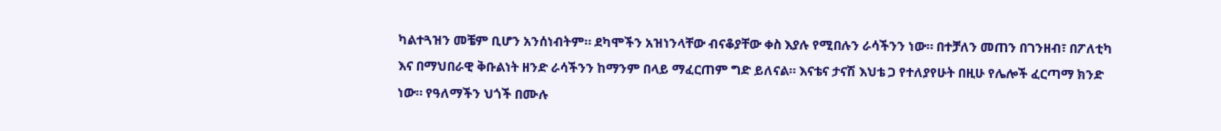ካልተጓዝን መቼም ቢሆን አንሰነብትም። ደካሞችን አዝነንላቸው ብናቆያቸው ቀስ እያሉ የሚበሉን ራሳችንን ነው። በተቻለን መጠን በገንዘብ፣ በፖለቲካ እና በማህበራዊ ቅቡልነት ዘንድ ራሳችንን ከማንም በላይ ማፈርጠም ግድ ይለናል። እናቴና ታናሽ እህቴ ጋ የተለያየሁት በዚሁ የሌሎች ፈርጣማ ክንድ ነው። የዓለማችን ህጎች በሙሉ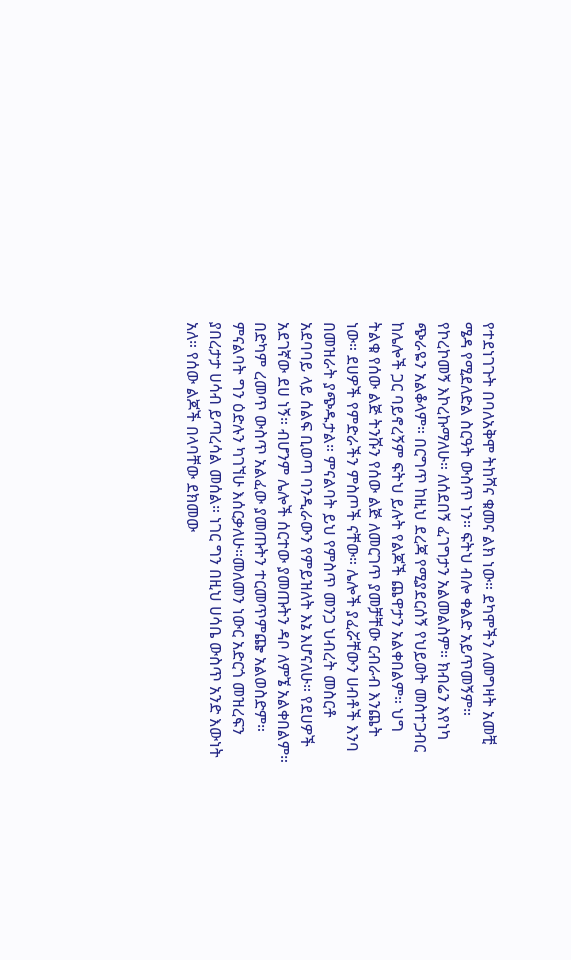የተደነገጉት በባለአቅሞ ትከሻና ቁመና ልክ ነው። ደካሞችን ለመግዛት አመቺ ሜዳ የሚደለድል ስርዓት ውስጥ ነን። ፍትህ ብሎ ቀልድ አይጥመኝም። የኮረኮመኝ እኮረኩማለሁ። ለሰደበኝ ፈገግታን አልመልስም። ክብሬን እየነካ ጭራዬን አልቆላም። በርግጥ ከዚህ ደረጃ የሚያደርሰኝ የህይወት መስተጋብር ከሌሎች ጋር ባይኖረኝም ፍትህ ይሉት የልጆች ጨዋታን አልቀበልም። ህግ ትልቁ የሰው ልጅ ትንሹን የሰው ልጅ ለመርገጥ ያመቻቸው ርብራብ እንጨት ነው። ደሀዎች የምድራችን ምስጦች ናቸው። ሌሎች ያፈሯቸውን ሀብቶች እንባ በመዝራት ያጭዱታል። ምናልባት ይህ የምስጥ መንጋ ህብረት መስርቶ አደባባይ ላይ ሰልፍ ቢወጣ ባንዲራውን የምይዝለት እኔ እሆናለሁ። የደሀዎች አደገኛው ደሀ ነኝ። ብሆንም ሌሎች ሰርተው ያመጡትን ዳቦ ለምኜ አልቀበልም። በድካም ረመጥ ውስጥ አልፈው ያመጡትን ተርመጥምጬ አልወስድም። ምናልባት ግን ዕድሉን ካገኘሁ እሰርቃለሁ።መለመን ነውር አድርጎ መዝረፍን ያበረታታ ሀሳብ ይጣረሳል መሰል። ነገር ግን በዚህ ሀሳቤ ውስጥ አንድ እውነት አለ። የሰው ልጆች በላባቸው ደክመው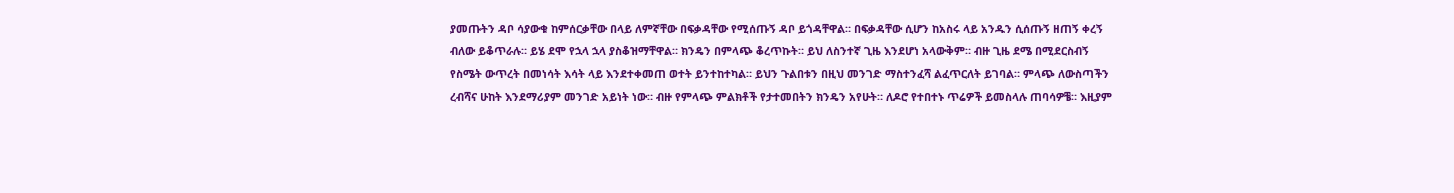ያመጡትን ዳቦ ሳያውቁ ከምሰርቃቸው በላይ ለምኛቸው በፍቃዳቸው የሚሰጡኝ ዳቦ ይጎዳቸዋል። በፍቃዳቸው ሲሆን ከአስሩ ላይ አንዱን ሲሰጡኝ ዘጠኝ ቀረኝ ብለው ይቆጥራሉ። ይሄ ደሞ የኋላ ኋላ ያስቆዝማቸዋል። ክንዴን በምላጭ ቆረጥኩት። ይህ ለስንተኛ ጊዜ እንደሆነ አላውቅም። ብዙ ጊዜ ደሜ በሚደርስብኝ የስሜት ውጥረት በመነሳት እሳት ላይ እንደተቀመጠ ወተት ይንተከተካል። ይህን ጉልበቱን በዚህ መንገድ ማስተንፈሻ ልፈጥርለት ይገባል። ምላጭ ለውስጣችን ረብሻና ሁከት እንደማሪያም መንገድ አይነት ነው። ብዙ የምላጭ ምልክቶች የታተመበትን ክንዴን አየሁት። ለዶሮ የተበተኑ ጥሬዎች ይመስላሉ ጠባሳዎቼ። እዚያም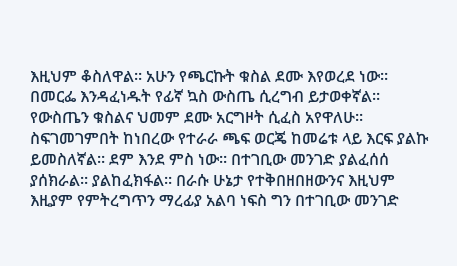እዚህም ቆስለዋል። አሁን የጫርኩት ቁስል ደሙ እየወረደ ነው። በመርፌ እንዳፈነዱት የፊኛ ኳስ ውስጤ ሲረግብ ይታወቀኛል። የውስጤን ቁስልና ህመም ደሙ አርግዞት ሲፈስ አየዋለሁ። ስፍገመገምበት ከነበረው የተራራ ጫፍ ወርጄ ከመሬቱ ላይ እርፍ ያልኩ ይመስለኛል። ደም እንደ ምስ ነው። በተገቢው መንገድ ያልፈሰሰ ያሰክራል። ያልከፈክፋል። በራሱ ሁኔታ የተቅበዘበዘውንና እዚህም እዚያም የምትረግጥን ማረፊያ አልባ ነፍስ ግን በተገቢው መንገድ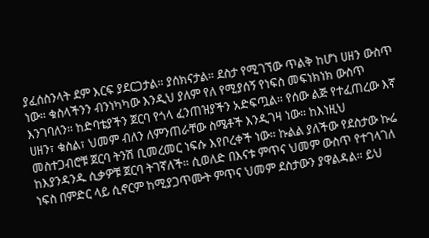ያፈሰስንላት ደም እርፍ ያደርጋታል። ያሰክናታል። ደስታ የሚገኘው ጥልቅ ከሆነ ሀዘን ውስጥ ነው። ቁስላችንን ብንነካካው እንዲህ ያለም የለ የሚያሰኝ የነፍስ መፍነክነክ ውስጥ እንገባለን። ከድባቴያችን ጀርባ የጎላ ፈንጠዝያችን አድፍጧል። የሰው ልጅ የተፈጠረው እኛ ሀዘን፣ ቁስል፣ ህመም ብለን ለምንጠራቸው ስሜቶች እንዲገዛ ነው። ከእነዚህ መስተጋብሮቹ ጀርባ ትንሽ ቢመረመር ነፍሱ እየቦረቀች ነው። ኩልል ያለችው የደስታው ኩሬ ከእያንዳንዱ ሲቃዎቹ ጀርባ ትገኛለች። ሲወለድ በእናቱ ምጥና ህመም ውስጥ የተገላገለ ነፍስ በምድር ላይ ሲኖርም ከሚያጋጥሙት ምጥና ህመም ደስታውን ያዋልዳል። ይህ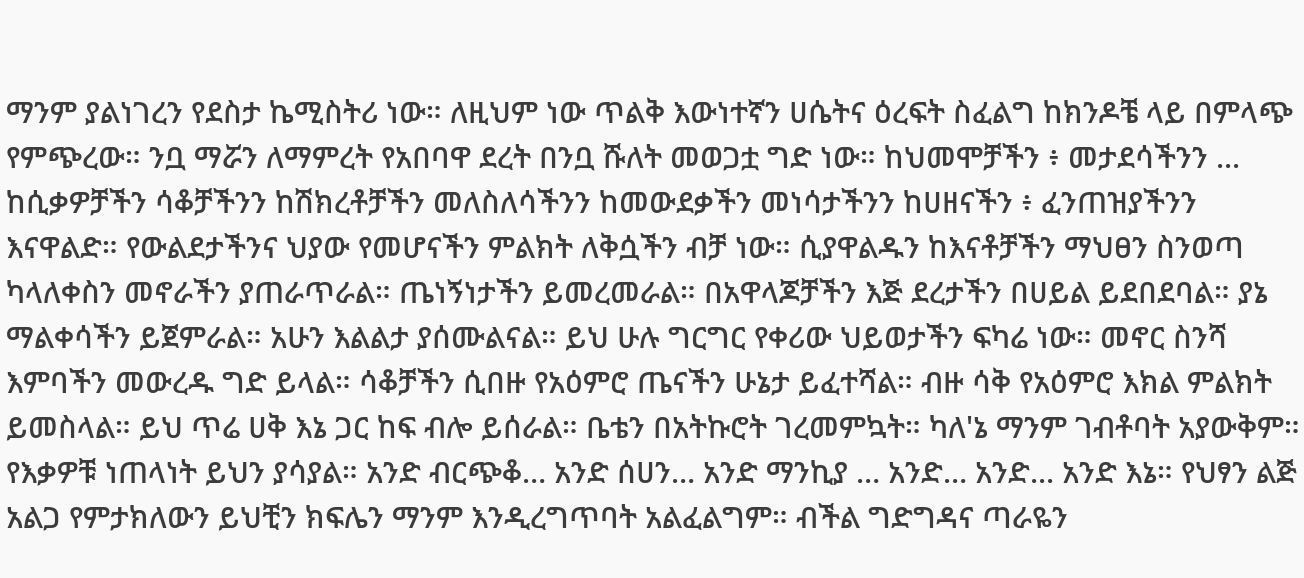ማንም ያልነገረን የደስታ ኬሚስትሪ ነው። ለዚህም ነው ጥልቅ እውነተኛን ሀሴትና ዕረፍት ስፈልግ ከክንዶቼ ላይ በምላጭ የምጭረው። ንቧ ማሯን ለማምረት የአበባዋ ደረት በንቧ ሹለት መወጋቷ ግድ ነው። ከህመሞቻችን ፥ መታደሳችንን ... ከሲቃዎቻችን ሳቆቻችንን ከሽክረቶቻችን መለስለሳችንን ከመውደቃችን መነሳታችንን ከሀዘናችን ፥ ፈንጠዝያችንን እናዋልድ። የውልደታችንና ህያው የመሆናችን ምልክት ለቅሷችን ብቻ ነው። ሲያዋልዱን ከእናቶቻችን ማህፀን ስንወጣ ካላለቀስን መኖራችን ያጠራጥራል። ጤነኝነታችን ይመረመራል። በአዋላጆቻችን እጅ ደረታችን በሀይል ይደበደባል። ያኔ ማልቀሳችን ይጀምራል። አሁን እልልታ ያሰሙልናል። ይህ ሁሉ ግርግር የቀሪው ህይወታችን ፍካሬ ነው። መኖር ስንሻ እምባችን መውረዱ ግድ ይላል። ሳቆቻችን ሲበዙ የአዕምሮ ጤናችን ሁኔታ ይፈተሻል። ብዙ ሳቅ የአዕምሮ እክል ምልክት ይመስላል። ይህ ጥሬ ሀቅ እኔ ጋር ከፍ ብሎ ይሰራል። ቤቴን በአትኩሮት ገረመምኳት። ካለ'ኔ ማንም ገብቶባት አያውቅም። የእቃዎቹ ነጠላነት ይህን ያሳያል። አንድ ብርጭቆ… አንድ ሰሀን… አንድ ማንኪያ … አንድ… አንድ... አንድ እኔ። የህፃን ልጅ አልጋ የምታክለውን ይህቺን ክፍሌን ማንም እንዲረግጥባት አልፈልግም። ብችል ግድግዳና ጣራዬን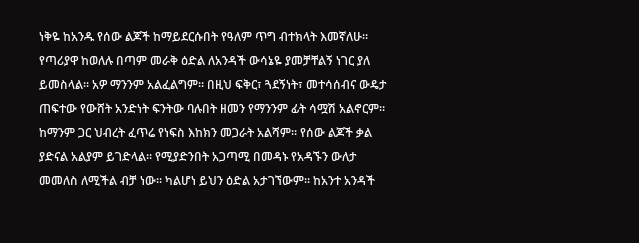ነቅዬ ከአንዱ የሰው ልጆች ከማይደርሱበት የዓለም ጥግ ብተክላት እመኛለሁ። የጣሪያዋ ከወለሉ በጣም መራቅ ዕድል ለአንዳች ውሳኔዬ ያመቻቸልኝ ነገር ያለ ይመስላል። አዎ ማንንም አልፈልግም። በዚህ ፍቅር፣ ጓደኝነት፣ መተሳሰብና ውዴታ ጠፍተው የውሸት አንድነት ፍንትው ባሉበት ዘመን የማንንም ፊት ሳሟሽ አልኖርም። ከማንም ጋር ህብረት ፈጥሬ የነፍስ እከክን መጋራት አልሻም። የሰው ልጆች ቃል ያድናል አልያም ይገድላል። የሚያድንበት አጋጣሚ በመዳኑ የአዳኙን ውለታ መመለስ ለሚችል ብቻ ነው። ካልሆነ ይህን ዕድል አታገኘውም። ከአንተ አንዳች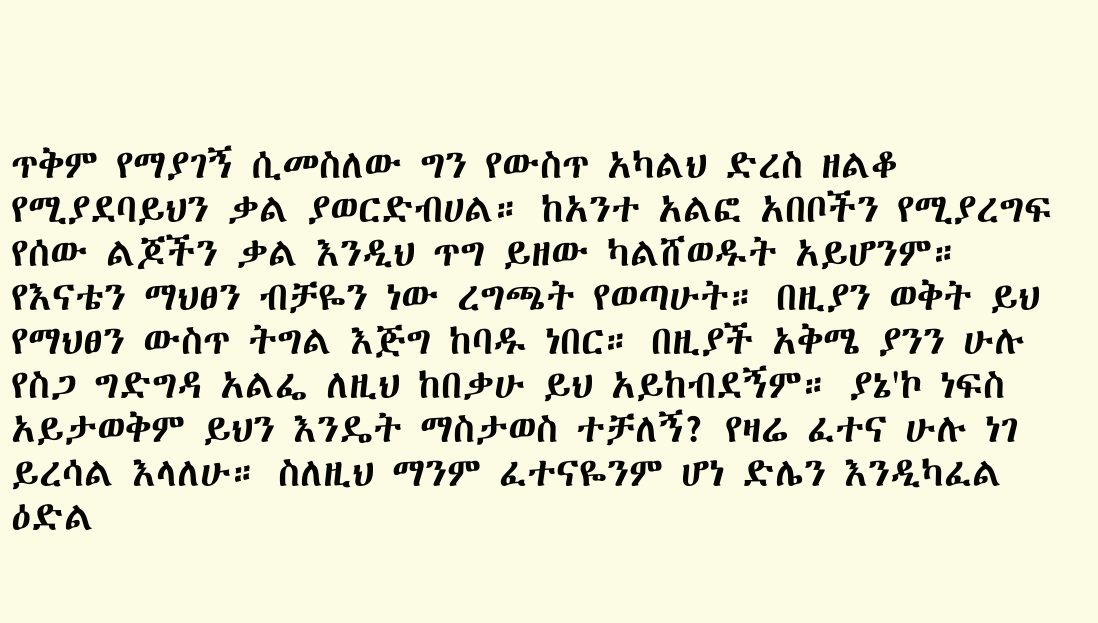ጥቅም የማያገኝ ሲመስለው ግን የውስጥ አካልህ ድረስ ዘልቆ የሚያደባይህን ቃል ያወርድብሀል። ከአንተ አልፎ አበቦችን የሚያረግፍ የሰው ልጆችን ቃል እንዲህ ጥግ ይዘው ካልሸወዱት አይሆንም። የእናቴን ማህፀን ብቻዬን ነው ረግጫት የወጣሁት። በዚያን ወቅት ይህ የማህፀን ውስጥ ትግል እጅግ ከባዱ ነበር። በዚያች አቅሜ ያንን ሁሉ የስጋ ግድግዳ አልፌ ለዚህ ከበቃሁ ይህ አይከብደኝም። ያኔ'ኮ ነፍስ አይታወቅም ይህን እንዴት ማስታወስ ተቻለኝ? የዛሬ ፈተና ሁሉ ነገ ይረሳል እላለሁ። ስለዚህ ማንም ፈተናዬንም ሆነ ድሌን እንዲካፈል ዕድል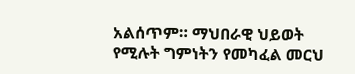አልሰጥም። ማህበራዊ ህይወት የሚሉት ግምነትን የመካፈል መርህ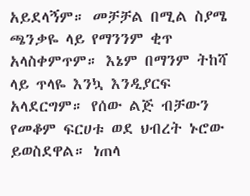አይደላኝም። መቻቻል በሚል ስያሜ ጫንቃዬ ላይ የማንንም ቂጥ አላስቀምጥም። እኔም በማንም ትከሻ ላይ ጥላዬ እንኳ እንዲያርፍ አላደርግም። የሰው ልጅ ብቻውን የመቆም ፍርሀቱ ወደ ህብረት ኑሮው ይወስደዋል። ነጠላ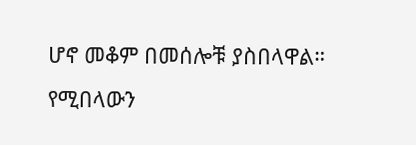ሆኖ መቆም በመሰሎቹ ያስበላዋል። የሚበላውን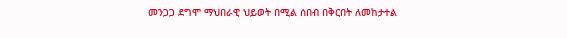መንጋጋ ደግሞ ማህበራዊ ህይወት በሚል ሰበብ በቅርበት ለመከታተል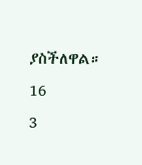ያስችለዋል።
16
3